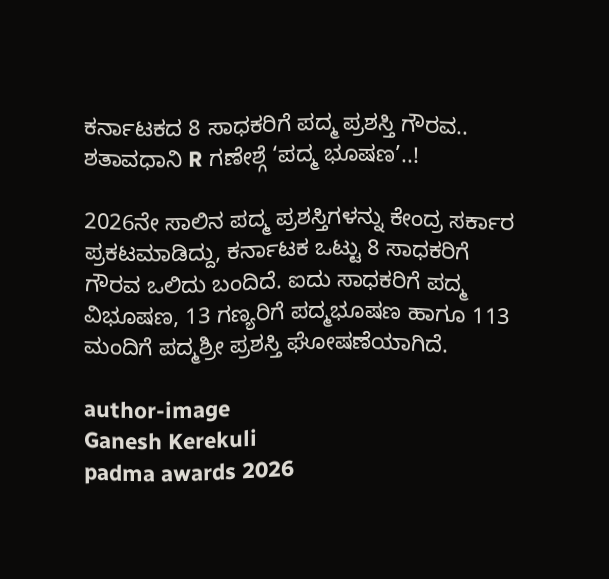ಕರ್ನಾಟಕದ 8 ಸಾಧಕರಿಗೆ ಪದ್ಮ ಪ್ರಶಸ್ತಿ ಗೌರವ.. ಶತಾವಧಾನಿ R ಗಣೇಶ್ಗೆ ‘ಪದ್ಮ ಭೂಷಣ’..!

2026ನೇ ಸಾಲಿನ ಪದ್ಮ ಪ್ರಶಸ್ತಿಗಳನ್ನು ಕೇಂದ್ರ ಸರ್ಕಾರ ಪ್ರಕಟಮಾಡಿದ್ದು, ಕರ್ನಾಟಕ ಒಟ್ಟು 8 ಸಾಧಕರಿಗೆ ಗೌರವ ಒಲಿದು ಬಂದಿದೆ. ಐದು ಸಾಧಕರಿಗೆ ಪದ್ಮ ವಿಭೂಷಣ, 13 ಗಣ್ಯರಿಗೆ ಪದ್ಮಭೂಷಣ ಹಾಗೂ 113 ಮಂದಿಗೆ ಪದ್ಮಶ್ರೀ ಪ್ರಶಸ್ತಿ ಘೋಷಣೆಯಾಗಿದೆ.

author-image
Ganesh Kerekuli
padma awards 2026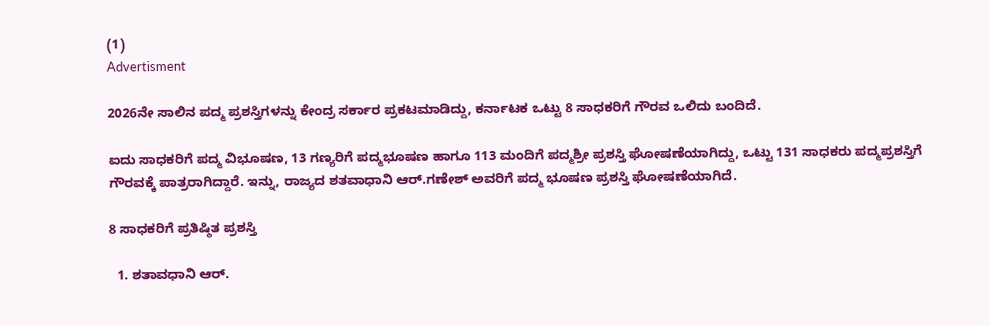(1)
Advertisment

2026ನೇ ಸಾಲಿನ ಪದ್ಮ ಪ್ರಶಸ್ತಿಗಳನ್ನು ಕೇಂದ್ರ ಸರ್ಕಾರ ಪ್ರಕಟಮಾಡಿದ್ದು, ಕರ್ನಾಟಕ ಒಟ್ಟು 8 ಸಾಧಕರಿಗೆ ಗೌರವ ಒಲಿದು ಬಂದಿದೆ.

ಐದು ಸಾಧಕರಿಗೆ ಪದ್ಮ ವಿಭೂಷಣ, 13 ಗಣ್ಯರಿಗೆ ಪದ್ಮಭೂಷಣ ಹಾಗೂ 113 ಮಂದಿಗೆ ಪದ್ಮಶ್ರೀ ಪ್ರಶಸ್ತಿ ಘೋಷಣೆಯಾಗಿದ್ದು, ಒಟ್ಟು 131 ಸಾಧಕರು ಪದ್ಮಪ್ರಶಸ್ತಿಗೆ ಗೌರವಕ್ಕೆ ಪಾತ್ರರಾಗಿದ್ದಾರೆ. ಇನ್ನು, ರಾಜ್ಯದ ಶತವಾಧಾನಿ ಆರ್.ಗಣೇಶ್ ಅವರಿಗೆ ಪದ್ಮ ಭೂಷಣ ಪ್ರಶಸ್ತಿ ಘೋಷಣೆಯಾಗಿದೆ.

8 ಸಾಧಕರಿಗೆ ಪ್ರತಿಷ್ಠಿತ ಪ್ರಶಸ್ತಿ

  1. ಶತಾವಧಾನಿ ಆರ್.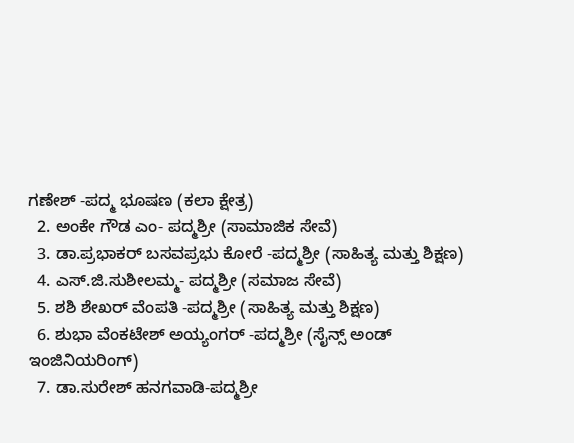ಗಣೇಶ್ -ಪದ್ಮ ಭೂಷಣ (ಕಲಾ ಕ್ಷೇತ್ರ)
  2. ಅಂಕೇ ಗೌಡ ಎಂ- ಪದ್ಮಶ್ರೀ (ಸಾಮಾಜಿಕ ಸೇವೆ)
  3. ಡಾ.ಪ್ರಭಾಕರ್ ಬಸವಪ್ರಭು ಕೋರೆ -ಪದ್ಮಶ್ರೀ (ಸಾಹಿತ್ಯ ಮತ್ತು ಶಿಕ್ಷಣ)
  4. ಎಸ್.ಜಿ.ಸುಶೀಲಮ್ಮ- ಪದ್ಮಶ್ರೀ (ಸಮಾಜ ಸೇವೆ)
  5. ಶಶಿ ಶೇಖರ್ ವೆಂಪತಿ -ಪದ್ಮಶ್ರೀ (ಸಾಹಿತ್ಯ ಮತ್ತು ಶಿಕ್ಷಣ)
  6. ಶುಭಾ ವೆಂಕಟೇಶ್ ಅಯ್ಯಂಗರ್ -ಪದ್ಮಶ್ರೀ (ಸೈನ್ಸ್ ಅಂಡ್ ಇಂಜಿನಿಯರಿಂಗ್)
  7. ಡಾ.ಸುರೇಶ್ ಹನಗವಾಡಿ-ಪದ್ಮಶ್ರೀ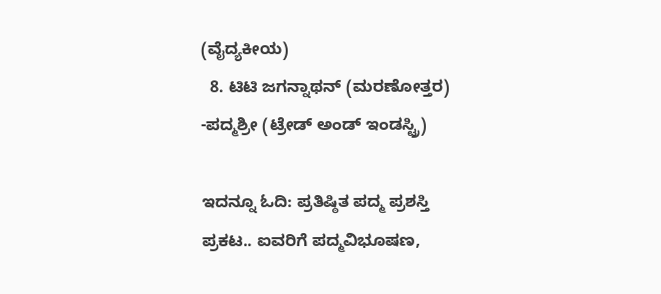(ವೈದ್ಯಕೀಯ)
  8. ಟಿಟಿ ಜಗನ್ನಾಥನ್ (ಮರಣೋತ್ತರ) -ಪದ್ಮಶ್ರೀ (ಟ್ರೇಡ್ ಅಂಡ್ ಇಂಡಸ್ಟ್ರಿ)

ಇದನ್ನೂ ಓದಿ: ಪ್ರತಿಷ್ಠಿತ ಪದ್ಮ ಪ್ರಶಸ್ತಿ ಪ್ರಕಟ.. ಐವರಿಗೆ ಪದ್ಮವಿಭೂಷಣ,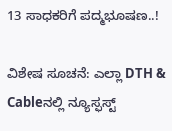13 ಸಾಧಕರಿಗೆ ಪದ್ಮಭೂಷಣ..!

ವಿಶೇಷ ಸೂಚನೆ: ಎಲ್ಲಾ DTH & Cableನಲ್ಲಿ ನ್ಯೂಸ್ಫಸ್ಟ್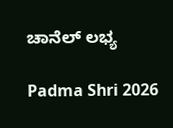ಚಾನೆಲ್ ಲಭ್ಯ

Padma Shri 2026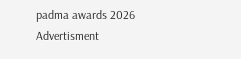padma awards 2026
Advertisment